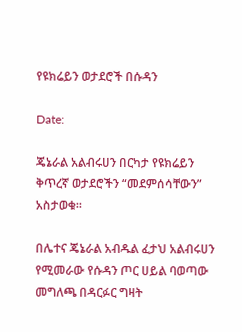የዩክሬይን ወታደሮች በሱዳን

Date:

ጄኔራል አልብሩሀን በርካታ የዩክሬይን ቅጥረኛ ወታደሮችን “መደምሰሳቸውን” አስታወቁ፡፡

በሌተና ጄኔራል አብዱል ፈታህ አልብሩሀን የሚመራው የሱዳን ጦር ሀይል ባወጣው መግለጫ በዳርፉር ግዛት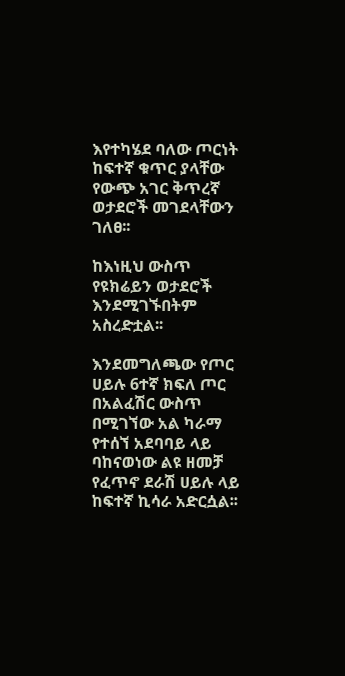እየተካሄደ ባለው ጦርነት ከፍተኛ ቁጥር ያላቸው የውጭ አገር ቅጥረኛ ወታደሮች መገደላቸውን ገለፀ፡፡

ከእነዚህ ውስጥ የዩክሬይን ወታደሮች እንደሚገኙበትም አስረድቷል፡፡

እንደመግለጫው የጦር ሀይሉ 6ተኛ ክፍለ ጦር በአልፈሽር ውስጥ በሚገኘው አል ካራማ የተሰኘ አደባባይ ላይ ባከናወነው ልዩ ዘመቻ የፈጥኖ ደራሽ ሀይሉ ላይ ከፍተኛ ኪሳራ አድርሷል፡፡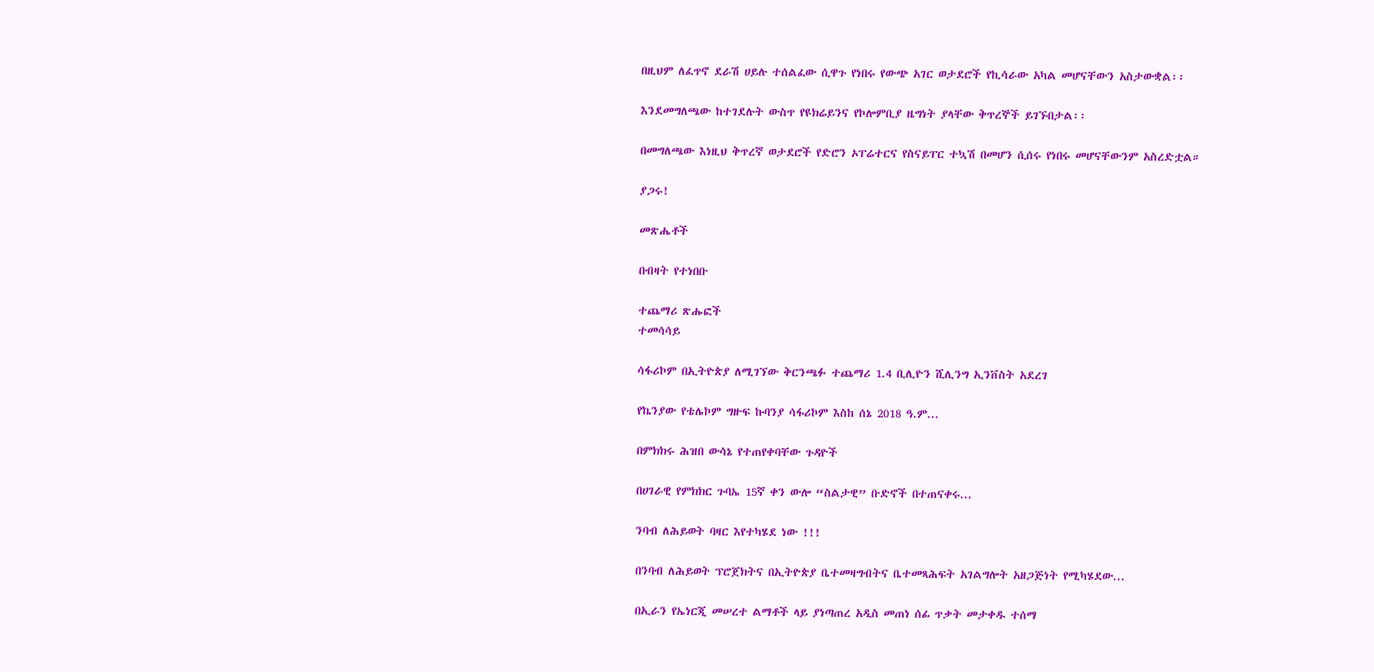በዚህም ለፈጥኖ ደራሽ ሀይሉ ተሰልፈው ሲዋጉ የነበሩ የውጭ አገር ወታደሮች የኪሳራው አካል መሆናቸውን አስታውቋል፡፡

እንደመግለጫው ከተገደሉት ውስጥ የዩክሬይንና የኮሎምቢያ ዜግነት ያላቸው ቅጥረኞች ይገኙበታል፡፡

በመግለጫው እነዚህ ቅጥረኛ ወታደሮች የድሮን ኦፐሬተርና የስናይፐር ተኳሽ በመሆን ሲሰሩ የነበሩ መሆናቸውንም አስረድቷል።

ያጋሩ!

መጽሔቶች

በብዛት የተነበቡ

ተጨማሪ ጽሑፎች
ተመሳሳይ

ሳፋሪኮም በኢትዮጵያ ለሚገኘው ቅርንጫፉ ተጨማሪ 1.4 ቢሊዮን ሺሊንግ ኢንቨስት አደረገ

የኬንያው የቴሌኮም ግዙፍ ኩባንያ ሳፋሪኮም እስከ ሰኔ 2018 ዓ.ም...

በምክክሩ ሕዝበ ውሳኔ የተጠየቀባቸው ጉዳዮች

በሀገራዊ የምክክር ጉባኤ 15ኛ ቀን ውሎ “ስልታዊ” ቡድኖች በተጠናቀሩ...

ንባብ ለሕይወት ባዛር እየተካሄደ ነው !!!

በንባብ ለሕይወት ፕሮጀክትና በኢትዮጵያ ቤተመዛግብትና ቤተመጻሕፍት አገልግሎት አዘጋጅነት የሚካሄደው...

በኢራን የኤነርጂ መሠረተ ልማቶች ላይ ያነጣጠረ አዲስ መጠነ ሰፊ ጥቃት መታቀዱ ተሰማ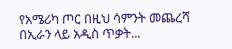የአሜሪካ ጦር በዚህ ሳምንት መጨረሻ በኢራን ላይ አዲስ ጥቃት...